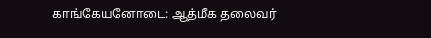காங்கேயனோடை: ஆத்மீக தலைவர்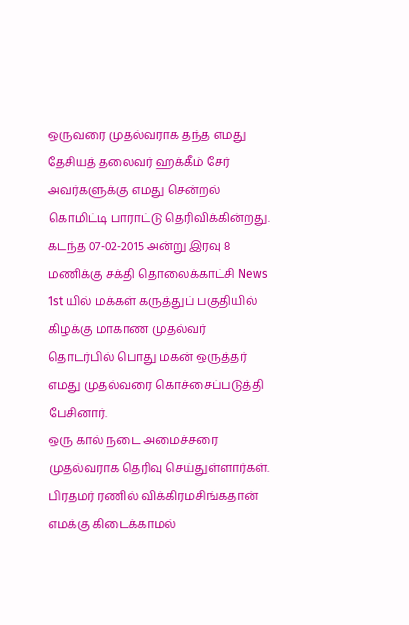ஒருவரை முதல்வராக தந்த எமது தேசியத் தலைவர் ஹக்கீம் சேர் அவர்களுக்கு எமது சென்றல் கொமிட்டி பாராட்டு தெரிவிக்கின்றது. கடந்த 07-02-2015 அன்று இரவு 8 மணிக்கு சக்தி தொலைக்காட்சி News 1st யில் மக்கள் கருத்துப் பகுதியில் கிழக்கு மாகாண முதல்வர் தொடர்பில் பொது மகன் ஒருத்தர் எமது முதல்வரை கொச்சைப்படுத்தி பேசினார்.
ஒரு கால் நடை அமைச்சரை முதல்வராக தெரிவு செய்துள்ளார்கள். பிரதமர் ரணில் விக்கிரமசிங்கதான் எமக்கு கிடைக்காமல்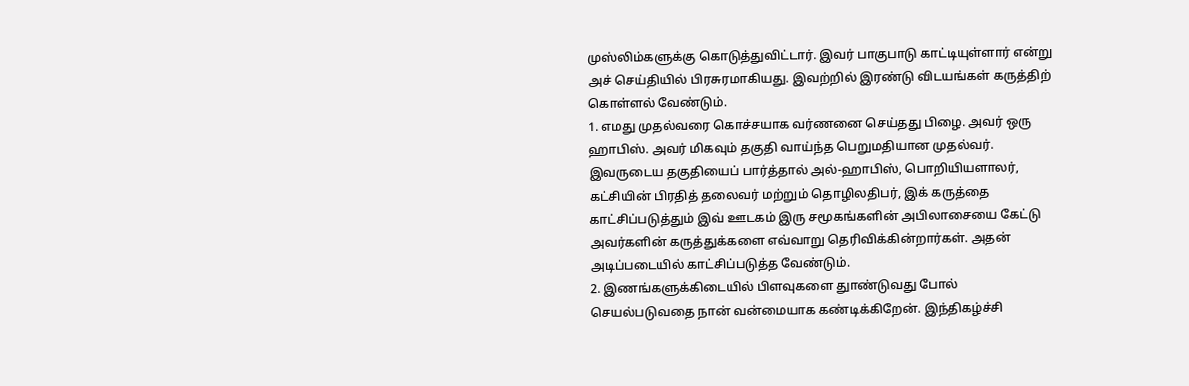முஸ்லிம்களுக்கு கொடுத்துவிட்டார். இவர் பாகுபாடு காட்டியுள்ளார் என்று அச் செய்தியில் பிரசுரமாகியது. இவற்றில் இரண்டு விடயங்கள் கருத்திற் கொள்ளல் வேண்டும்.
1. எமது முதல்வரை கொச்சயாக வர்ணனை செய்தது பிழை. அவர் ஒரு ஹாபிஸ். அவர் மிகவும் தகுதி வாய்ந்த பெறுமதியான முதல்வர். இவருடைய தகுதியைப் பார்த்தால் அல்-ஹாபிஸ், பொறியியளாலர், கட்சியின் பிரதித் தலைவர் மற்றும் தொழிலதிபர், இக் கருத்தை காட்சிப்படுத்தும் இவ் ஊடகம் இரு சமூகங்களின் அபிலாசையை கேட்டு அவர்களின் கருத்துக்களை எவ்வாறு தெரிவிக்கின்றார்கள். அதன் அடிப்படையில் காட்சிப்படுத்த வேண்டும்.
2. இணங்களுக்கிடையில் பிளவுகளை துாண்டுவது போல் செயல்படுவதை நான் வன்மையாக கண்டிக்கிறேன். இந்திகழ்ச்சி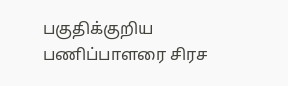பகுதிக்குறிய பணிப்பாளரை சிரச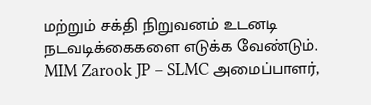மற்றும் சக்தி நிறுவனம் உடனடி நடவடிக்கைகளை எடுக்க வேண்டும்.
MIM Zarook JP – SLMC அமைப்பாளர்,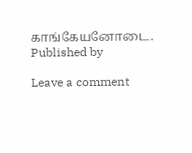காங்கேயனோடை.
Published by

Leave a comment